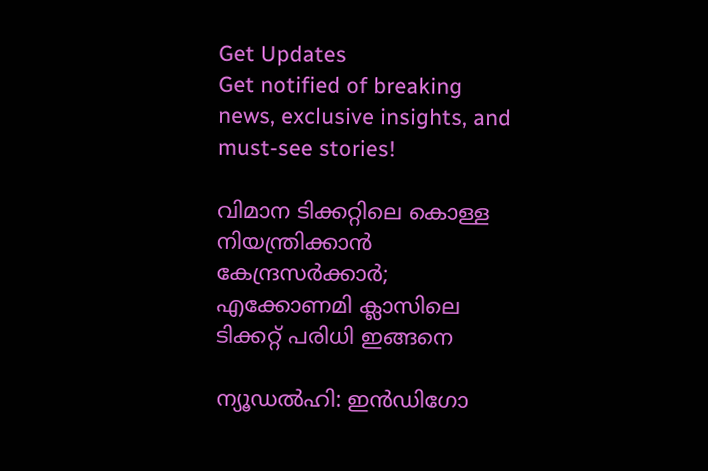Get Updates
Get notified of breaking news, exclusive insights, and must-see stories!

വിമാന ടിക്കറ്റിലെ കൊള്ള നിയന്ത്രിക്കാന്‍ കേന്ദ്രസര്‍ക്കാര്‍; എക്കോണമി ക്ലാസിലെ ടിക്കറ്റ് പരിധി ഇങ്ങനെ

ന്യൂഡല്‍ഹി: ഇന്‍ഡിഗോ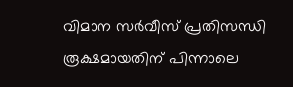വിമാന സര്‍വീസ് പ്രതിസന്ധി രൂക്ഷമായതിന് പിന്നാലെ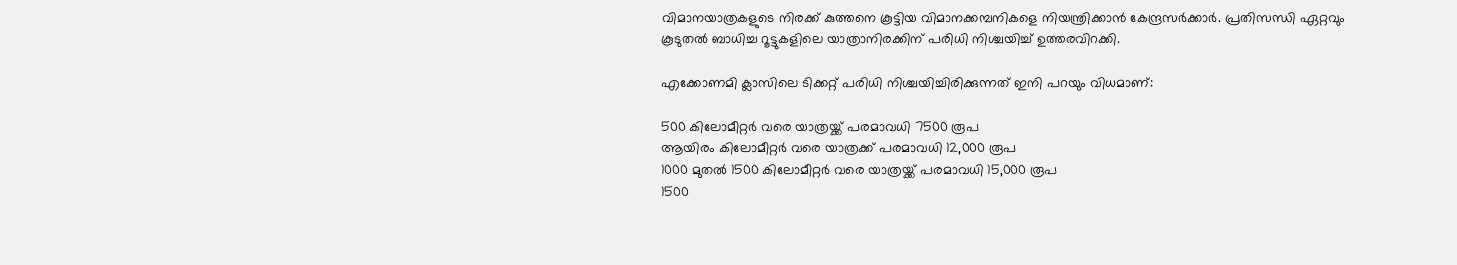വിമാനയാത്രകളുടെ നിരക്ക് കുത്തനെ കൂട്ടിയ വിമാനക്കമ്പനികളെ നിയന്ത്രിക്കാന്‍ കേന്ദ്രസര്‍ക്കാര്‍. പ്രതിസന്ധി ഏറ്റവും കൂടുതല്‍ ബാധിച്ച റൂട്ടുകളിലെ യാത്രാനിരക്കിന് പരിധി നിശ്ചയിച്ച് ഉത്തരവിറക്കി.

എക്കോണമി ക്ലാസിലെ ടിക്കറ്റ് പരിധി നിശ്ചയിച്ചിരിക്കുന്നത് ഇനി പറയും വിധമാണ്:

500 കിലോമീറ്റര്‍ വരെ യാത്രയ്ക്ക് പരമാവധി 7500 രൂപ
ആയിരം കിലോമീറ്റര്‍ വരെ യാത്രക്ക് പരമാവധി 12,000 രൂപ
1000 മുതല്‍ 1500 കിലോമീറ്റര്‍ വരെ യാത്രയ്ക്ക് പരമാവധി 15,000 രൂപ
1500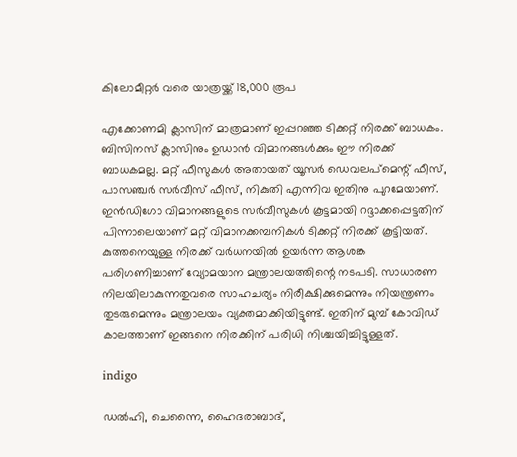കിലോമീറ്റര്‍ വരെ യാത്രയ്ക്ക് 18,000 രൂപ

എക്കോണമി ക്ലാസിന് മാത്രമാണ് ഇപ്പറഞ്ഞ ടിക്കറ്റ് നിരക്ക് ബാധകം. ബിസിനസ് ക്ലാസിനും ഉഡാന്‍ വിമാനങ്ങള്‍ക്കും ഈ നിരക്ക് ബാധകമല്ല. മറ്റ് ഫീസുകള്‍ അതായത് യൂസര്‍ ഡെവലപ്‌മെന്റ് ഫീസ്, പാസഞ്ചര്‍ സര്‍വീസ് ഫീസ്, നികുതി എന്നിവ ഇതിനു പുറമേയാണ്. ഇന്‍ഡിഗോ വിമാനങ്ങളുടെ സര്‍വീസുകള്‍ കൂട്ടമായി റദ്ദാക്കപ്പെട്ടതിന് പിന്നാലെയാണ് മറ്റ് വിമാനക്കമ്പനികള്‍ ടിക്കറ്റ് നിരക്ക് കൂട്ടിയത്. കുത്തനെയുള്ള നിരക്ക് വര്‍ധനയില്‍ ഉയര്‍ന്ന ആശങ്ക പരിഗണിച്ചാണ് വ്യോമയാന മന്ത്രാലയത്തിന്റെ നടപടി. സാധാരണ നിലയിലാകുന്നതുവരെ സാഹചര്യം നിരീക്ഷിക്കുമെന്നും നിയന്ത്രണം തുടരുമെന്നും മന്ത്രാലയം വ്യക്തമാക്കിയിട്ടുണ്ട്. ഇതിന് മുമ്പ് കോവിഡ് കാലത്താണ് ഇങ്ങനെ നിരക്കിന് പരിധി നിശ്ചയിച്ചിട്ടുള്ളത്.

indigo

ഡല്‍ഹി, ചെന്നൈ, ഹൈദരാബാദ്,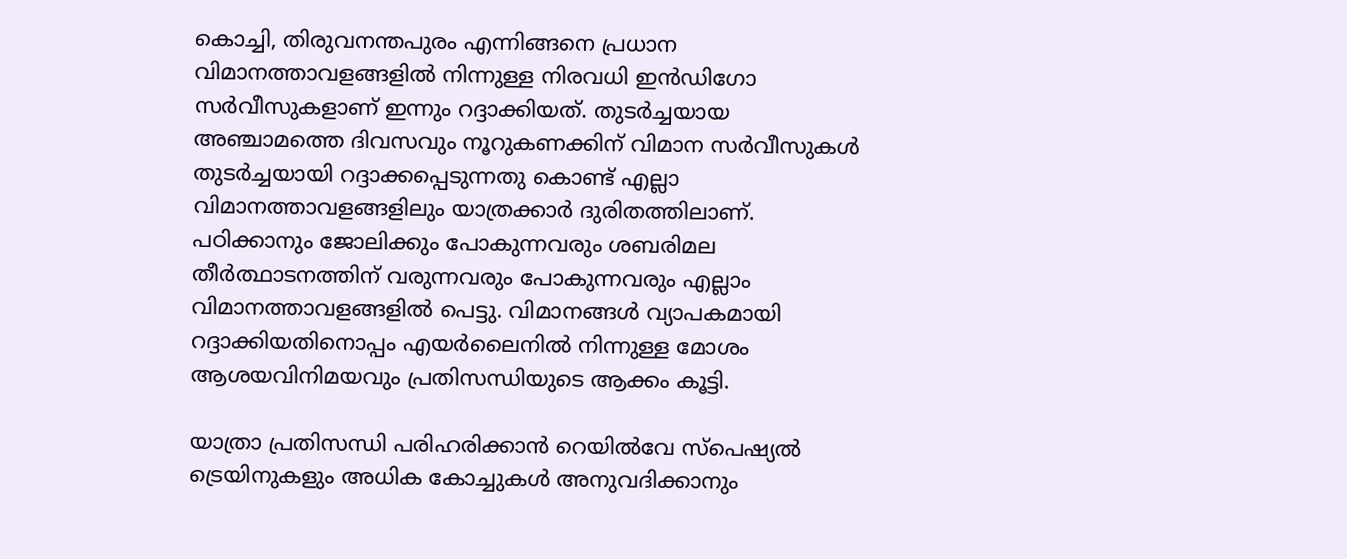കൊച്ചി, തിരുവനന്തപുരം എന്നിങ്ങനെ പ്രധാന വിമാനത്താവളങ്ങളില്‍ നിന്നുള്ള നിരവധി ഇന്‍ഡിഗോ സര്‍വീസുകളാണ് ഇന്നും റദ്ദാക്കിയത്. തുടര്‍ച്ചയായ അഞ്ചാമത്തെ ദിവസവും നൂറുകണക്കിന് വിമാന സര്‍വീസുകള്‍ തുടര്‍ച്ചയായി റദ്ദാക്കപ്പെടുന്നതു കൊണ്ട് എല്ലാ വിമാനത്താവളങ്ങളിലും യാത്രക്കാര്‍ ദുരിതത്തിലാണ്. പഠിക്കാനും ജോലിക്കും പോകുന്നവരും ശബരിമല തീര്‍ത്ഥാടനത്തിന് വരുന്നവരും പോകുന്നവരും എല്ലാം വിമാനത്താവളങ്ങളില്‍ പെട്ടു. വിമാനങ്ങള്‍ വ്യാപകമായി റദ്ദാക്കിയതിനൊപ്പം എയര്‍ലൈനില്‍ നിന്നുള്ള മോശം ആശയവിനിമയവും പ്രതിസന്ധിയുടെ ആക്കം കൂട്ടി.

യാത്രാ പ്രതിസന്ധി പരിഹരിക്കാന്‍ റെയില്‍വേ സ്‌പെഷ്യല്‍ ട്രെയിനുകളും അധിക കോച്ചുകള്‍ അനുവദിക്കാനും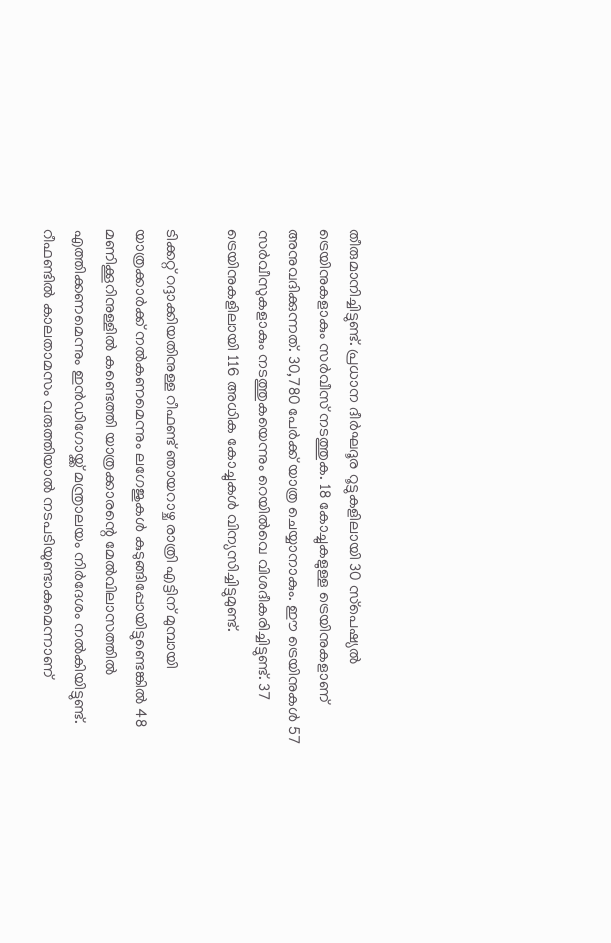തീരുമാനിച്ചിട്ടുണ്ട്. പ്രധാന ദീര്‍ഘദൂര റൂട്ടുകളിലായി 30 സ്‌പെഷ്യല്‍ ട്രെയിനുകളാകും സര്‍വീസ് നടത്തുക. 18 കോച്ചുകളുള്ള ട്രെയിനുകളാണ് അനുവദിക്കുന്നത്. 30,780 പേര്‍ക്ക് യാത്ര ചെയ്യാനാകും. ഈ ട്രെയിനുകള്‍ 57 സര്‍വീസുകളാകും നടത്തുകയെന്നും റെയില്‍വെ വിശദീകരിച്ചിട്ടുണ്ട്. 37 ട്രെയിനുകളിലായി 116 അധിക കോച്ചുകള്‍ വിന്യസിച്ചിട്ടുമുണ്ട്.

ടിക്കറ്റ് റദ്ദാക്കിയതിനുള്ള റീഫണ്ട് ഞായറാഴ്ച രാത്രി എട്ടിന് മുമ്പായി യാത്രക്കാര്‍ക്ക് നല്‍കണമെന്നും ലഗേജുകള്‍ കുടുങ്ങിപ്പോയിട്ടുണ്ടെങ്കില്‍ 48 മണിക്കൂറിനുള്ളില്‍ കണ്ടെത്തി യാത്രക്കാരന്റെ മേല്‍വിലാസത്തില്‍ എത്തിക്കണമെന്നും ഇന്‍ഡിഗോയ്ക്ക് മന്ത്രാലയം നിര്‍ദേശം നല്‍കിയിട്ടുണ്ട്. റീഫണ്ടില്‍ കാലതാമസം വരുത്തിയാല്‍ നടപടിയുണ്ടാകുമെന്നാണ്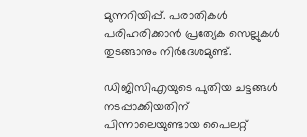മുന്നറിയിപ്പ്. പരാതികള്‍ പരിഹരിക്കാന്‍ പ്രത്യേക സെല്ലുകള്‍ തുടങ്ങാനും നിര്‍ദേശമുണ്ട്.

ഡിജിസിഎയുടെ പുതിയ ചട്ടങ്ങള്‍ നടപ്പാക്കിയതിന് പിന്നാലെയുണ്ടായ പൈലറ്റ്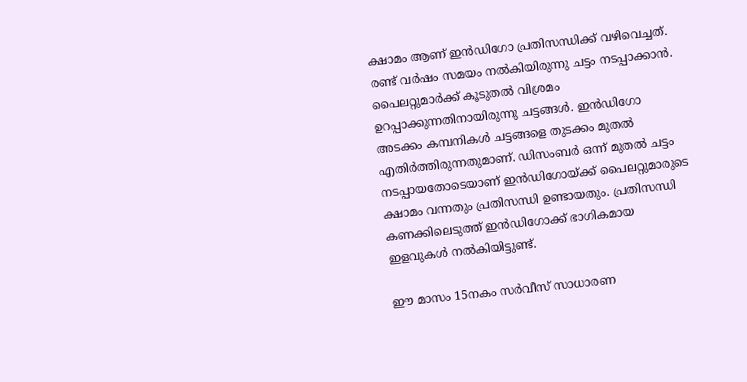ക്ഷാമം ആണ് ഇന്‍ഡിഗോ പ്രതിസന്ധിക്ക് വഴിവെച്ചത്. രണ്ട് വര്‍ഷം സമയം നല്‍കിയിരുന്നു ചട്ടം നടപ്പാക്കാന്‍. പൈലറ്റുമാര്‍ക്ക് കൂടുതല്‍ വിശ്രമം ഉറപ്പാക്കുന്നതിനായിരുന്നു ചട്ടങ്ങള്‍. ഇന്‍ഡിഗോ അടക്കം കമ്പനികള്‍ ചട്ടങ്ങളെ തുടക്കം മുതല്‍ എതിര്‍ത്തിരുന്നതുമാണ്. ഡിസംബര്‍ ഒന്ന് മുതല്‍ ചട്ടം നടപ്പായതോടെയാണ് ഇന്‍ഡിഗോയ്ക്ക് പൈലറ്റുമാരുടെ ക്ഷാമം വന്നതും പ്രതിസന്ധി ഉണ്ടായതും. പ്രതിസന്ധി കണക്കിലെടുത്ത് ഇന്‍ഡിഗോക്ക് ഭാഗികമായ ഇളവുകള്‍ നല്‍കിയിട്ടുണ്ട്.

ഈ മാസം 15നകം സര്‍വീസ് സാധാരണ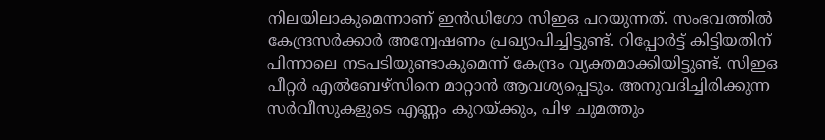നിലയിലാകുമെന്നാണ് ഇന്‍ഡിഗോ സിഇഒ പറയുന്നത്. സംഭവത്തില്‍ കേന്ദ്രസര്‍ക്കാര്‍ അന്വേഷണം പ്രഖ്യാപിച്ചിട്ടുണ്ട്. റിപ്പോര്‍ട്ട് കിട്ടിയതിന് പിന്നാലെ നടപടിയുണ്ടാകുമെന്ന് കേന്ദ്രം വ്യക്തമാക്കിയിട്ടുണ്ട്. സിഇഒ പീറ്റര്‍ എല്‍ബേഴ്‌സിനെ മാറ്റാന്‍ ആവശ്യപ്പെടും. അനുവദിച്ചിരിക്കുന്ന സര്‍വീസുകളുടെ എണ്ണം കുറയ്ക്കും, പിഴ ചുമത്തും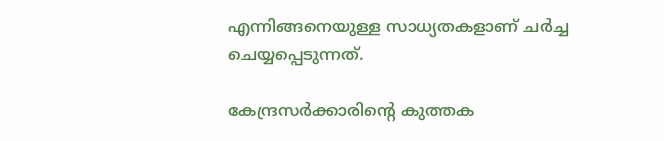എന്നിങ്ങനെയുള്ള സാധ്യതകളാണ് ചര്‍ച്ച ചെയ്യപ്പെടുന്നത്.

കേന്ദ്രസര്‍ക്കാരിന്റെ കുത്തക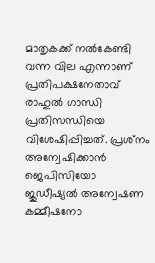മാതൃകക്ക് നല്‍കേണ്ടി വന്ന വില എന്നാണ് പ്രതിപക്ഷനേതാവ് രാഹുല്‍ ഗാന്ധി പ്രതിസന്ധിയെ വിശേഷിപ്പിച്ചത്. പ്രശ്‌നം അന്വേഷിക്കാന്‍ ജെപിസിയോ ജുഡീഷ്യല്‍ അന്വേഷണ കമ്മീഷനോ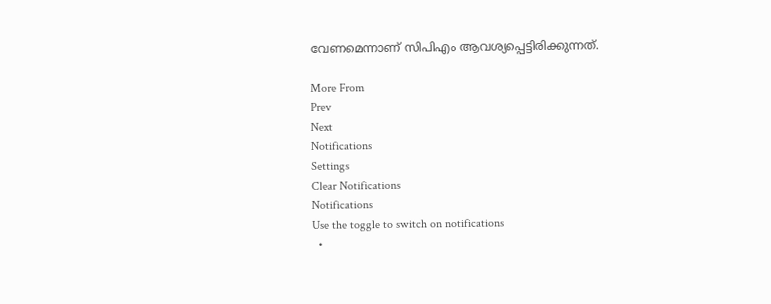വേണമെന്നാണ് സിപിഎം ആവശ്യപ്പെട്ടിരിക്കുന്നത്.

More From
Prev
Next
Notifications
Settings
Clear Notifications
Notifications
Use the toggle to switch on notifications
  •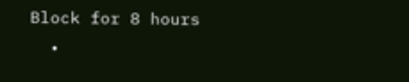Block for 8 hours
  •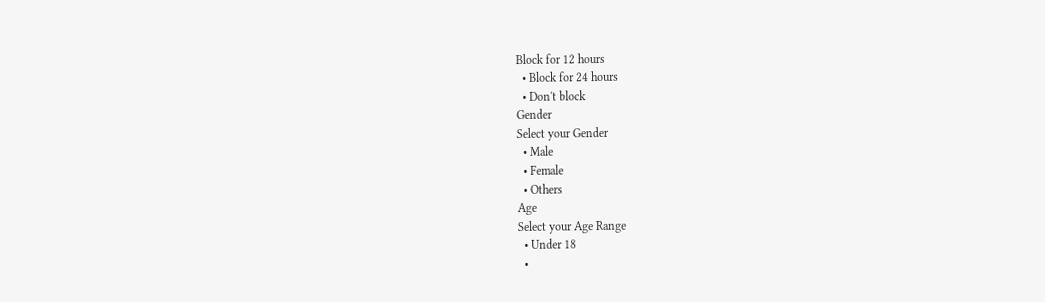Block for 12 hours
  • Block for 24 hours
  • Don't block
Gender
Select your Gender
  • Male
  • Female
  • Others
Age
Select your Age Range
  • Under 18
  •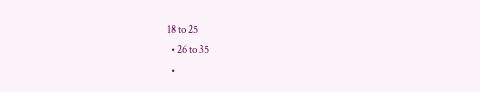18 to 25
  • 26 to 35
  •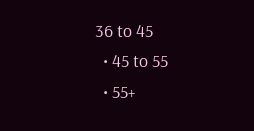36 to 45
  • 45 to 55
  • 55+